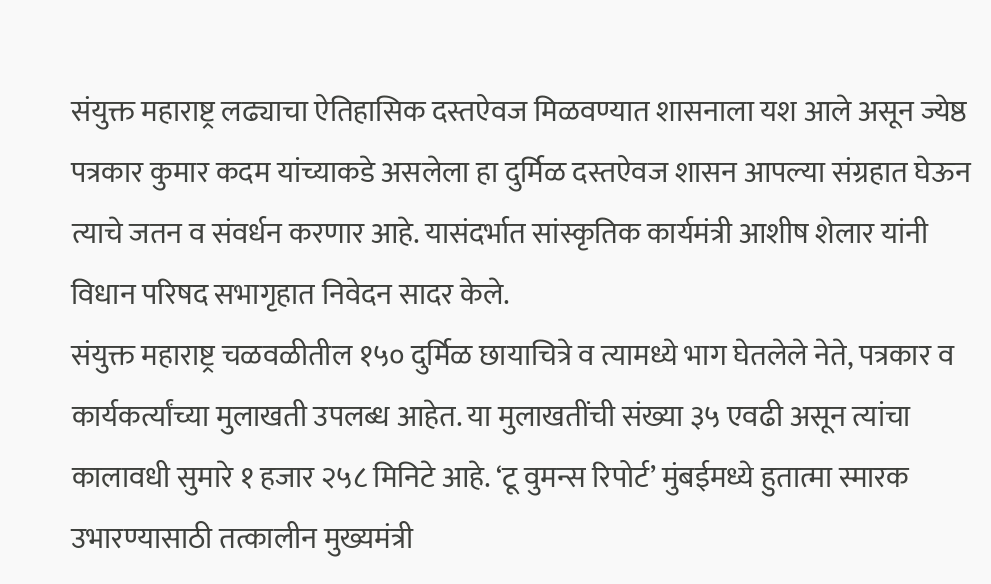संयुक्त महाराष्ट्र लढ्याचा ऐतिहासिक दस्तऐवज मिळवण्यात शासनाला यश आले असून ज्येष्ठ पत्रकार कुमार कदम यांच्याकडे असलेला हा दुर्मिळ दस्तऐवज शासन आपल्या संग्रहात घेऊन त्याचे जतन व संवर्धन करणार आहे. यासंदर्भात सांस्कृतिक कार्यमंत्री आशीष शेलार यांनी विधान परिषद सभागृहात निवेदन सादर केले.
संयुक्त महाराष्ट्र चळवळीतील १५० दुर्मिळ छायाचित्रे व त्यामध्ये भाग घेतलेले नेते, पत्रकार व कार्यकर्त्यांच्या मुलाखती उपलब्ध आहेत. या मुलाखतींची संख्या ३५ एवढी असून त्यांचा कालावधी सुमारे १ हजार २५८ मिनिटे आहे. ‘टू वुमन्स रिपोर्ट’ मुंबईमध्ये हुतात्मा स्मारक उभारण्यासाठी तत्कालीन मुख्यमंत्री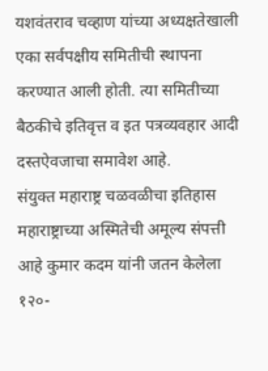यशवंतराव चव्हाण यांच्या अध्यक्षतेखाली एका सर्वपक्षीय समितीची स्थापना करण्यात आली होती. त्या समितीच्या बैठकीचे इतिवृत्त व इत पत्रव्यवहार आदी दस्तऐवजाचा समावेश आहे.
संयुक्त महाराष्ट्र चळवळीचा इतिहास महाराष्ट्राच्या अस्मितेची अमूल्य संपत्ती आहे कुमार कदम यांनी जतन केलेला १२०-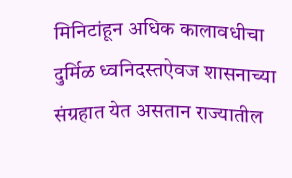मिनिटांहून अधिक कालावधीचा दुर्मिळ ध्वनिदस्तऐवज शासनाच्या संग्रहात येत असतान राज्यातील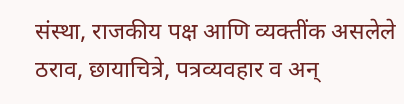संस्था, राजकीय पक्ष आणि व्यक्तींक असलेले ठराव, छायाचित्रे, पत्रव्यवहार व अन्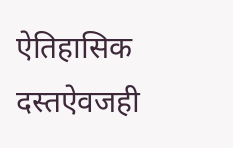ऐतिहासिक दस्तऐवजही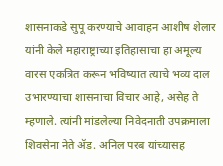शासनाकडे सुपू करण्याचे आवाहन आशीष शेलार यांनी केले महाराष्ट्राच्या इतिहासाचा हा अमूल्य वारस एकत्रित करून भविष्यात त्याचे भव्य दाल उभारण्याचा शासनाचा विचार आहे, असेह ते म्हणाले. त्यांनी मांडलेल्या निवेदनाती उपक्रमाला शिवसेना नेते ॲड. अनिल परब यांच्यासह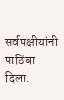सर्वपक्षीयांनी पाठिंबा दिला.